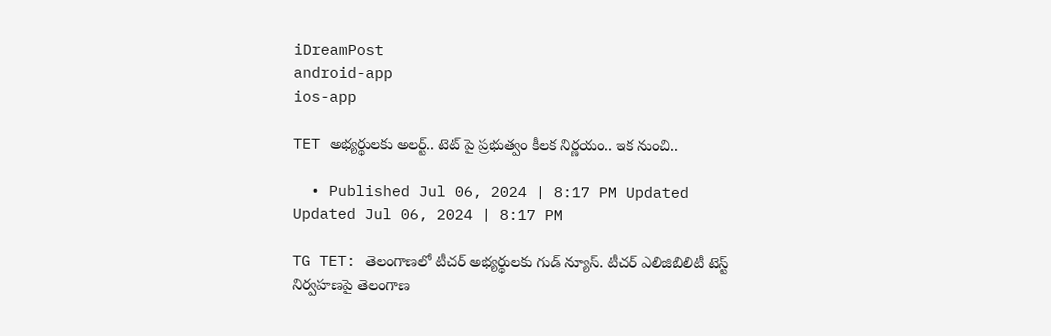iDreamPost
android-app
ios-app

TET అభ్యర్థులకు అలర్ట్.. టెట్ పై ప్రభుత్వం కీలక నిర్ణయం.. ఇక నుంచి..

  • Published Jul 06, 2024 | 8:17 PM Updated Updated Jul 06, 2024 | 8:17 PM

TG TET: తెలంగాణలో టీచర్ అభ్యర్థులకు గుడ్ న్యూస్. టీచర్ ఎలిజిబిలిటీ టెస్ట్ నిర్వహణపై తెలంగాణ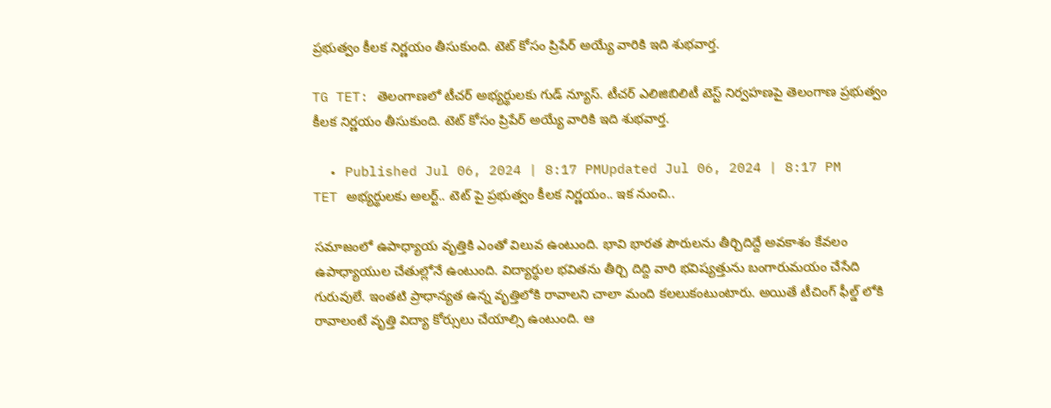ప్రభుత్వం కీలక నిర్ణయం తీసుకుంది. టెట్ కోసం ప్రిపేర్ అయ్యే వారికి ఇది శుభవార్త.

TG TET: తెలంగాణలో టీచర్ అభ్యర్థులకు గుడ్ న్యూస్. టీచర్ ఎలిజిబిలిటీ టెస్ట్ నిర్వహణపై తెలంగాణ ప్రభుత్వం కీలక నిర్ణయం తీసుకుంది. టెట్ కోసం ప్రిపేర్ అయ్యే వారికి ఇది శుభవార్త.

  • Published Jul 06, 2024 | 8:17 PMUpdated Jul 06, 2024 | 8:17 PM
TET అభ్యర్థులకు అలర్ట్.. టెట్ పై ప్రభుత్వం కీలక నిర్ణయం.. ఇక నుంచి..

సమాజంలో ఉపాధ్యాయ వృత్తికి ఎంతో విలువ ఉంటుంది. భావి భారత పౌరులను తీర్చిదిద్దే అవకాశం కేవలం ఉపాధ్యాయుల చేతుల్లోనే ఉంటుంది. విద్యార్థుల భవితను తీర్చి దిద్ది వారి భవిష్యత్తును బంగారుమయం చేసేది గురువులే. ఇంతటి ప్రాధాన్యత ఉన్న వృత్తిలోకి రావాలని చాలా మంది కలలుకంటుంటారు. అయితే టీచింగ్ ఫీల్డ్ లోకి రావాలంటే వృత్తి విద్యా కోర్సులు చేయాల్సి ఉంటుంది. ఆ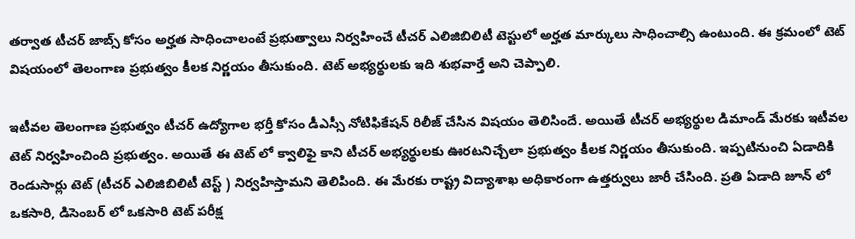తర్వాత టీచర్ జాబ్స్ కోసం అర్హత సాధించాలంటే ప్రభుత్వాలు నిర్వహించే టీచర్ ఎలిజిబిలిటీ టెస్టులో అర్హత మార్కులు సాధించాల్సి ఉంటుంది. ఈ క్రమంలో టెట్ విషయంలో తెలంగాణ ప్రభుత్వం కీలక నిర్ణయం తీసుకుంది. టెట్ అభ్యర్థులకు ఇది శుభవార్తే అని చెప్పాలి.

ఇటీవల తెలంగాణ ప్రభుత్వం టీచర్ ఉద్యోగాల భర్తీ కోసం డీఎస్సీ నోటిఫికేషన్ రిలీజ్ చేసిన విషయం తెలిసిందే. అయితే టీచర్ అభ్యర్థుల డిమాండ్ మేరకు ఇటీవల టెట్ నిర్వహించింది ప్రభుత్వం. అయితే ఈ టెట్ లో క్వాలిఫై కాని టీచర్ అభ్యర్థులకు ఊరటనిచ్చేలా ప్రభుత్వం కీలక నిర్ణయం తీసుకుంది. ఇప్పటినుంచి ఏడాదికి రెండుసార్లు టెట్ (టీచర్ ఎలిజిబిలిటీ టెస్ట్ ) నిర్వహిస్తామని తెలిపింది. ఈ మేరకు రాష్ట్ర విద్యాశాఖ అధికారంగా ఉత్తర్వులు జారీ చేసింది. ప్రతి ఏడాది జూన్ లో ఒకసారి, డిసెంబర్ లో ఒకసారి టెట్ పరీక్ష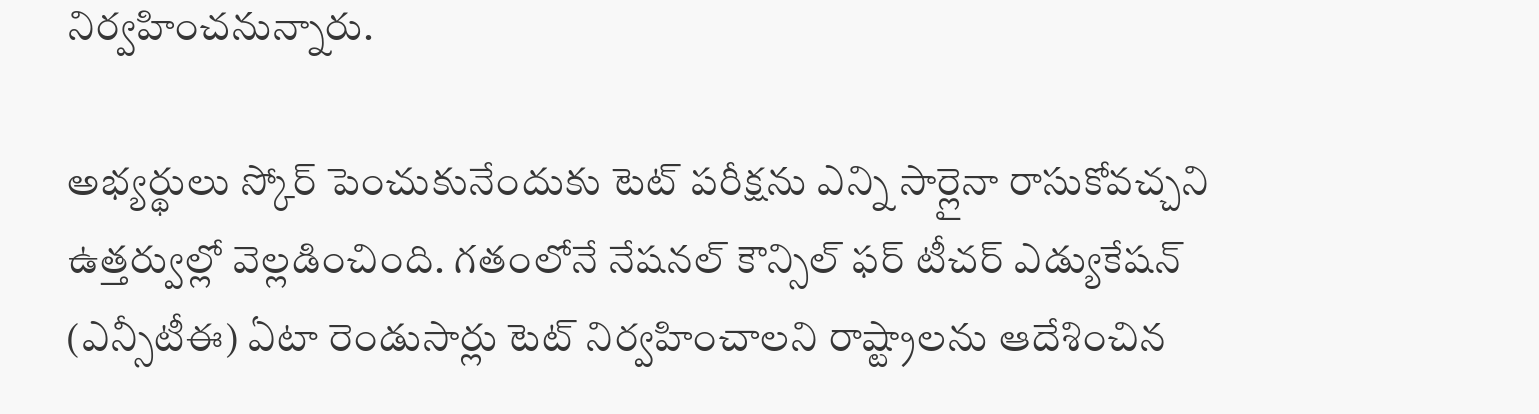నిర్వహించనున్నారు.

అభ్యర్థులు స్కోర్ పెంచుకునేందుకు టెట్ పరీక్షను ఎన్ని సార్లైనా రాసుకోవచ్చని ఉత్తర్వుల్లో వెల్లడించింది. గతంలోనే నేషనల్‌‌‌‌ కౌన్సిల్‌‌‌‌ ఫర్‌‌‌‌ టీచర్‌‌‌‌ ఎడ్యుకేషన్‌‌‌‌ (ఎన్సీటీఈ) ఏటా రెండుసార్లు టెట్‌‌‌‌ నిర్వహించాలని రాష్ట్రాలను ఆదేశించిన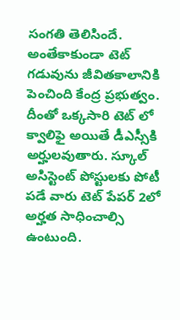సంగ‌తి తెలిసిందే. అంతేకాకుండా టెట్ గడువును జీవితకాలానికి పెంచింది కేంద్ర ప్ర‌భుత్వం. దీంతో ఒక్కసారి టెట్ లో క్వాలిఫై అయితే డీఎస్సీకి అర్హులవుతారు. స్కూల్ అసిస్టెంట్ పోస్టులకు పోటీ పడే వారు టెట్ పేపర్ 2లో అర్హత సాధించాల్సి ఉంటుంది.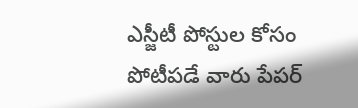ఎస్జీటీ పోస్టుల కోసం పోటీపడే వారు పేపర్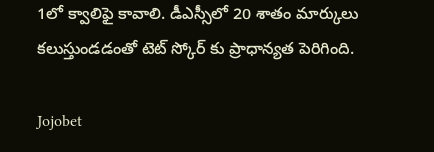1లో క్వాలిఫై కావాలి. డీఎస్సీలో 20 శాతం మార్కులు కలుస్తుండడంతో టెట్ స్కోర్ కు ప్రాధాన్యత పెరిగింది.

Jojobet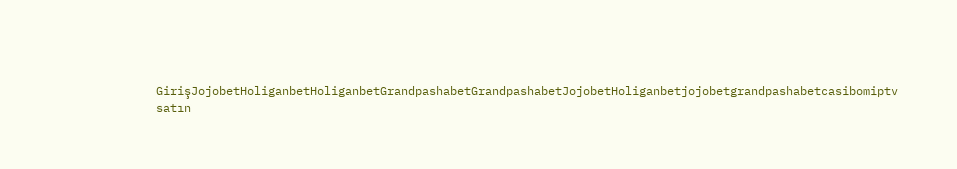GirişJojobetHoliganbetHoliganbetGrandpashabetGrandpashabetJojobetHoliganbetjojobetgrandpashabetcasibomiptv satın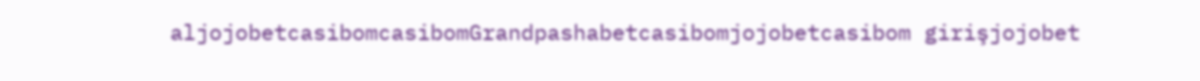aljojobetcasibomcasibomGrandpashabetcasibomjojobetcasibom girişjojobet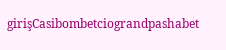girişCasibombetciograndpashabet